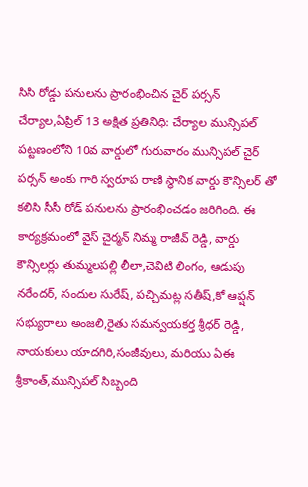సిసి రోడ్డు పనులను ప్రారంభించిన చైర్ పర్సన్
చేర్యాల,ఏప్రిల్ 13 అక్షిత ప్రతినిధి: చేర్యాల మున్సిపల్ పట్టణంలోని 10వ వార్డులో గురువారం మున్సిపల్ చైర్ పర్సన్ అంకు గారి స్వరూప రాణి స్థానిక వార్డు కౌన్సిలర్ తో కలిసి సీసీ రోడ్ పనులను ప్రారంభించడం జరిగింది. ఈ కార్యక్రమంలో వైస్ చైర్మన్ నిమ్మ రాజీవ్ రెడ్డి, వార్డు కౌన్సిలర్లు తుమ్మలపల్లి లీలా,చెవిటి లింగం, ఆడుపు నరేందర్, సందుల సురేష్, పచ్చిమట్ల సతీష్,కో ఆప్షన్ సభ్యురాలు అంజలి,రైతు సమన్వయకర్త శ్రీధర్ రెడ్డి, నాయకులు యాదగిరి,సంజీవులు, మరియు ఏఈ శ్రీకాంత్,మున్సిపల్ సిబ్బంది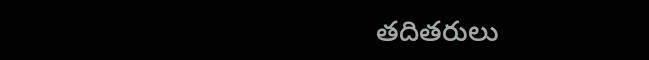తదితరులు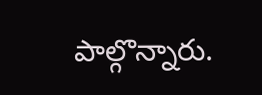పాల్గొన్నారు.